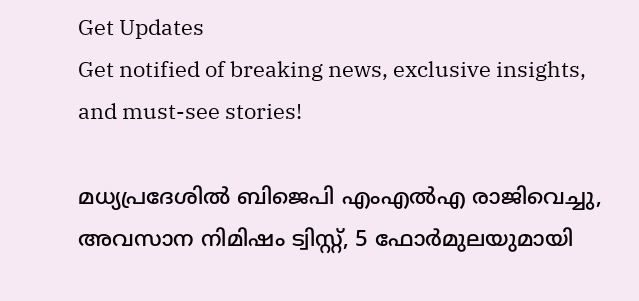Get Updates
Get notified of breaking news, exclusive insights, and must-see stories!

മധ്യപ്രദേശില്‍ ബിജെപി എംഎല്‍എ രാജിവെച്ചു, അവസാന നിമിഷം ട്വിസ്റ്റ്, 5 ഫോര്‍മുലയുമായി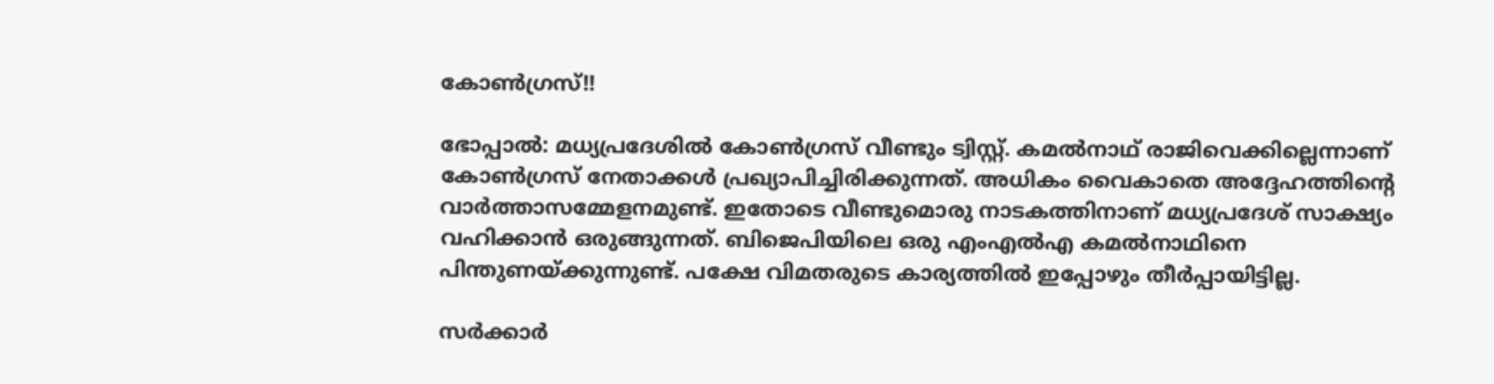കോണ്‍ഗ്രസ്!!

ഭോപ്പാല്‍: മധ്യപ്രദേശില്‍ കോണ്‍ഗ്രസ് വീണ്ടും ട്വിസ്റ്റ്. കമല്‍നാഥ് രാജിവെക്കില്ലെന്നാണ് കോണ്‍ഗ്രസ് നേതാക്കള്‍ പ്രഖ്യാപിച്ചിരിക്കുന്നത്. അധികം വൈകാതെ അദ്ദേഹത്തിന്റെ വാര്‍ത്താസമ്മേളനമുണ്ട്. ഇതോടെ വീണ്ടുമൊരു നാടകത്തിനാണ് മധ്യപ്രദേശ് സാക്ഷ്യം വഹിക്കാന്‍ ഒരുങ്ങുന്നത്. ബിജെപിയിലെ ഒരു എംഎല്‍എ കമല്‍നാഥിനെ പിന്തുണയ്ക്കുന്നുണ്ട്. പക്ഷേ വിമതരുടെ കാര്യത്തില്‍ ഇപ്പോഴും തീര്‍പ്പായിട്ടില്ല.

സര്‍ക്കാര്‍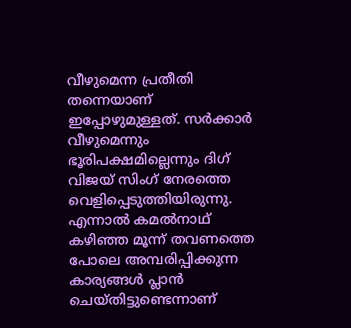വീഴുമെന്ന പ്രതീതി തന്നെയാണ് ഇപ്പോഴുമുള്ളത്. സര്‍ക്കാര്‍ വീഴുമെന്നും ഭൂരിപക്ഷമില്ലെന്നും ദിഗ് വിജയ് സിംഗ് നേരത്തെ വെളിപ്പെടുത്തിയിരുന്നു. എന്നാല്‍ കമല്‍നാഥ് കഴിഞ്ഞ മൂന്ന് തവണത്തെ പോലെ അമ്പരിപ്പിക്കുന്ന കാര്യങ്ങള്‍ പ്ലാന്‍ ചെയ്തിട്ടുണ്ടെന്നാണ്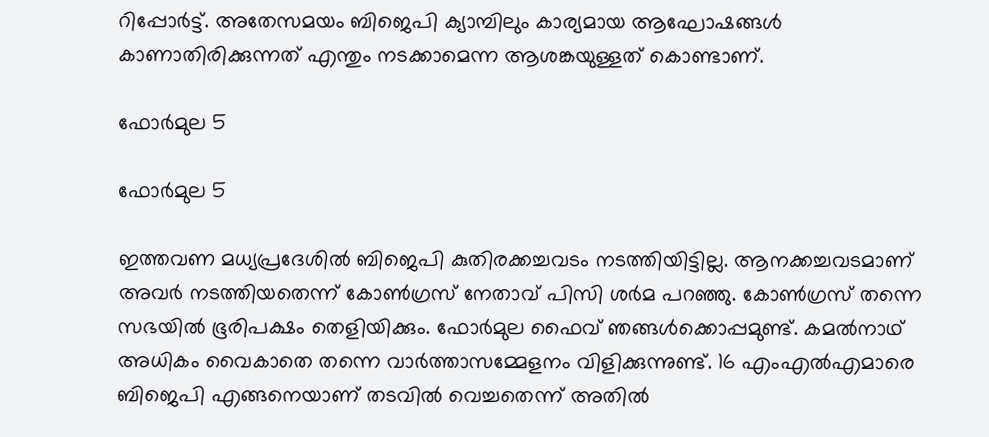റിപ്പോര്‍ട്ട്. അതേസമയം ബിജെപി ക്യാമ്പിലും കാര്യമായ ആഘോഷങ്ങള്‍ കാണാതിരിക്കുന്നത് എന്തും നടക്കാമെന്ന ആശങ്കയുള്ളത് കൊണ്ടാണ്.

ഫോര്‍മുല 5

ഫോര്‍മുല 5

ഇത്തവണ മധ്യപ്രദേശില്‍ ബിജെപി കുതിരക്കച്ചവടം നടത്തിയിട്ടില്ല. ആനക്കച്ചവടമാണ് അവര്‍ നടത്തിയതെന്ന് കോണ്‍ഗ്രസ് നേതാവ് പിസി ശര്‍മ പറഞ്ഞു. കോണ്‍ഗ്രസ് തന്നെ സഭയില്‍ ഭൂരിപക്ഷം തെളിയിക്കും. ഫോര്‍മുല ഫൈവ് ഞങ്ങള്‍ക്കൊപ്പമുണ്ട്. കമല്‍നാഥ് അധികം വൈകാതെ തന്നെ വാര്‍ത്താസമ്മേളനം വിളിക്കുന്നുണ്ട്. 16 എംഎല്‍എമാരെ ബിജെപി എങ്ങനെയാണ് തടവില്‍ വെച്ചതെന്ന് അതില്‍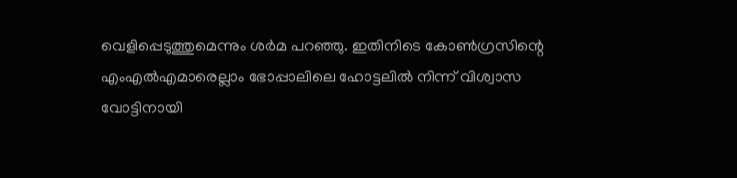വെളിപ്പെടുത്തുമെന്നും ശര്‍മ പറഞ്ഞു. ഇതിനിടെ കോണ്‍ഗ്രസിന്റെ എംഎല്‍എമാരെല്ലാം ഭോപ്പാലിലെ ഹോട്ടലില്‍ നിന്ന് വിശ്വാസ വോട്ടിനായി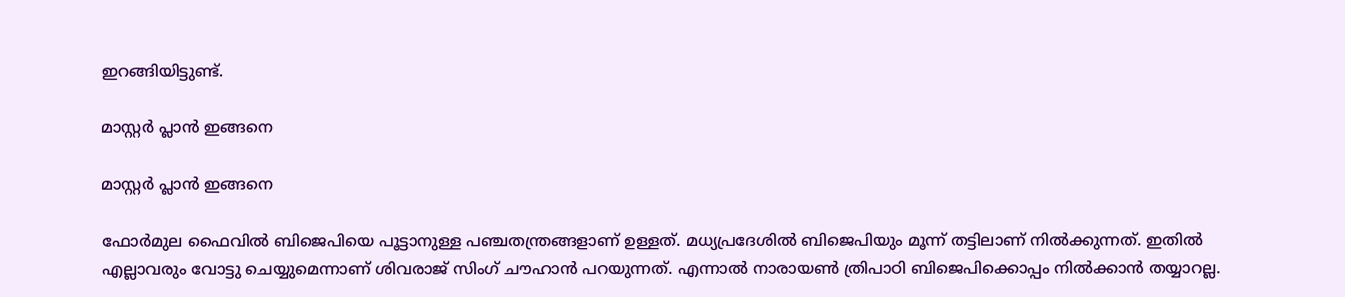ഇറങ്ങിയിട്ടുണ്ട്.

മാസ്റ്റര്‍ പ്ലാന്‍ ഇങ്ങനെ

മാസ്റ്റര്‍ പ്ലാന്‍ ഇങ്ങനെ

ഫോര്‍മുല ഫൈവില്‍ ബിജെപിയെ പൂട്ടാനുള്ള പഞ്ചതന്ത്രങ്ങളാണ് ഉള്ളത്. മധ്യപ്രദേശില്‍ ബിജെപിയും മൂന്ന് തട്ടിലാണ് നില്‍ക്കുന്നത്. ഇതില്‍ എല്ലാവരും വോട്ടു ചെയ്യുമെന്നാണ് ശിവരാജ് സിംഗ് ചൗഹാന്‍ പറയുന്നത്. എന്നാല്‍ നാരായണ്‍ ത്രിപാഠി ബിജെപിക്കൊപ്പം നില്‍ക്കാന്‍ തയ്യാറല്ല.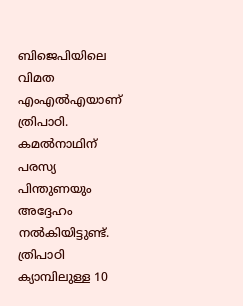ബിജെപിയിലെ വിമത എംഎല്‍എയാണ് ത്രിപാഠി. കമല്‍നാഥിന് പരസ്യ പിന്തുണയും അദ്ദേഹം നല്‍കിയിട്ടുണ്ട്. ത്രിപാഠി ക്യാമ്പിലുള്ള 10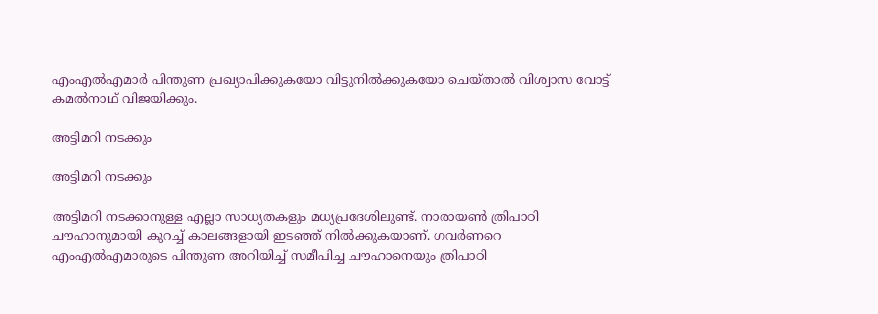എംഎല്‍എമാര്‍ പിന്തുണ പ്രഖ്യാപിക്കുകയോ വിട്ടുനില്‍ക്കുകയോ ചെയ്താല്‍ വിശ്വാസ വോട്ട് കമല്‍നാഥ് വിജയിക്കും.

അട്ടിമറി നടക്കും

അട്ടിമറി നടക്കും

അട്ടിമറി നടക്കാനുള്ള എല്ലാ സാധ്യതകളും മധ്യപ്രദേശിലുണ്ട്. നാരായണ്‍ ത്രിപാഠി ചൗഹാനുമായി കുറച്ച് കാലങ്ങളായി ഇടഞ്ഞ് നില്‍ക്കുകയാണ്. ഗവര്‍ണറെ എംഎല്‍എമാരുടെ പിന്തുണ അറിയിച്ച് സമീപിച്ച ചൗഹാനെയും ത്രിപാഠി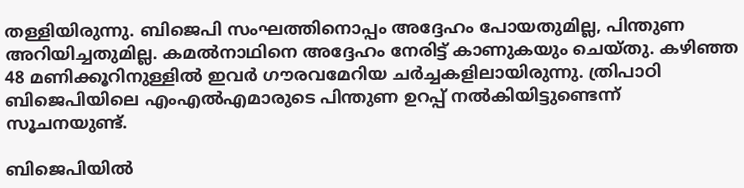തള്ളിയിരുന്നു. ബിജെപി സംഘത്തിനൊപ്പം അദ്ദേഹം പോയതുമില്ല, പിന്തുണ അറിയിച്ചതുമില്ല. കമല്‍നാഥിനെ അദ്ദേഹം നേരിട്ട് കാണുകയും ചെയ്തു. കഴിഞ്ഞ 48 മണിക്കൂറിനുള്ളില്‍ ഇവര്‍ ഗൗരവമേറിയ ചര്‍ച്ചകളിലായിരുന്നു. ത്രിപാഠി ബിജെപിയിലെ എംഎല്‍എമാരുടെ പിന്തുണ ഉറപ്പ് നല്‍കിയിട്ടുണ്ടെന്ന് സൂചനയുണ്ട്.

ബിജെപിയില്‍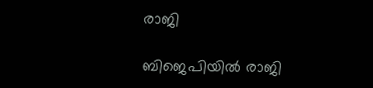രാജി

ബിജെപിയില്‍ രാജി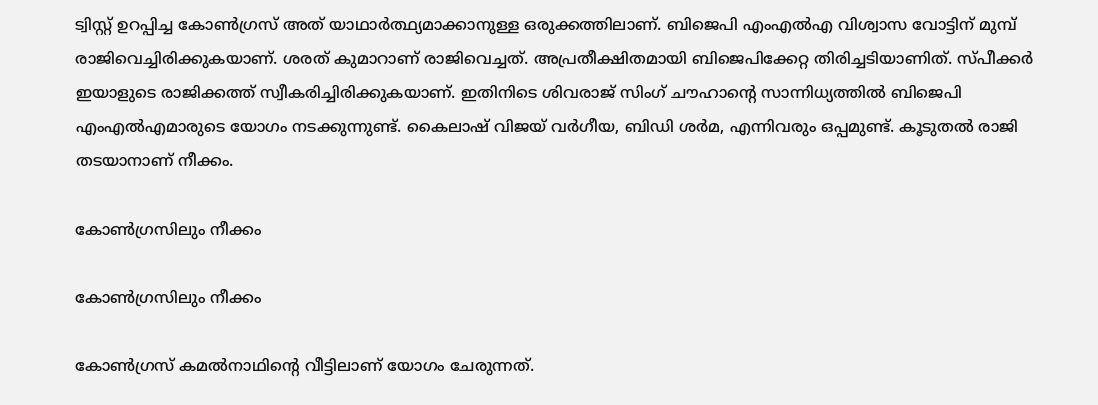ട്വിസ്റ്റ് ഉറപ്പിച്ച കോണ്‍ഗ്രസ് അത് യാഥാര്‍ത്ഥ്യമാക്കാനുള്ള ഒരുക്കത്തിലാണ്. ബിജെപി എംഎല്‍എ വിശ്വാസ വോട്ടിന് മുമ്പ് രാജിവെച്ചിരിക്കുകയാണ്. ശരത് കുമാറാണ് രാജിവെച്ചത്. അപ്രതീക്ഷിതമായി ബിജെപിക്കേറ്റ തിരിച്ചടിയാണിത്. സ്പീക്കര്‍ ഇയാളുടെ രാജിക്കത്ത് സ്വീകരിച്ചിരിക്കുകയാണ്. ഇതിനിടെ ശിവരാജ് സിംഗ് ചൗഹാന്റെ സാന്നിധ്യത്തില്‍ ബിജെപി എംഎല്‍എമാരുടെ യോഗം നടക്കുന്നുണ്ട്. കൈലാഷ് വിജയ് വര്‍ഗീയ, ബിഡി ശര്‍മ, എന്നിവരും ഒപ്പമുണ്ട്. കൂടുതല്‍ രാജി തടയാനാണ് നീക്കം.

കോണ്‍ഗ്രസിലും നീക്കം

കോണ്‍ഗ്രസിലും നീക്കം

കോണ്‍ഗ്രസ് കമല്‍നാഥിന്റെ വീട്ടിലാണ് യോഗം ചേരുന്നത്.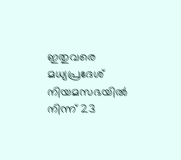ഇതുവരെ മധ്യപ്രദേശ് നിയമസഭയില്‍ നിന്ന് 23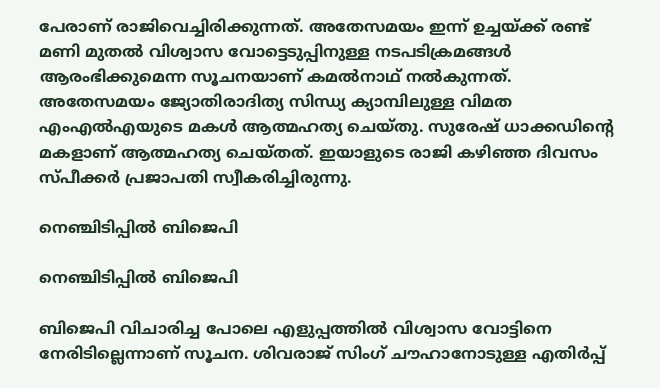പേരാണ് രാജിവെച്ചിരിക്കുന്നത്. അതേസമയം ഇന്ന് ഉച്ചയ്ക്ക് രണ്ട് മണി മുതല്‍ വിശ്വാസ വോട്ടെടുപ്പിനുള്ള നടപടിക്രമങ്ങള്‍ ആരംഭിക്കുമെന്ന സൂചനയാണ് കമല്‍നാഥ് നല്‍കുന്നത്. അതേസമയം ജ്യോതിരാദിത്യ സിന്ധ്യ ക്യാമ്പിലുള്ള വിമത എംഎല്‍എയുടെ മകള്‍ ആത്മഹത്യ ചെയ്തു. സുരേഷ് ധാക്കഡിന്റെ മകളാണ് ആത്മഹത്യ ചെയ്തത്. ഇയാളുടെ രാജി കഴിഞ്ഞ ദിവസം സ്പീക്കര്‍ പ്രജാപതി സ്വീകരിച്ചിരുന്നു.

നെഞ്ചിടിപ്പില്‍ ബിജെപി

നെഞ്ചിടിപ്പില്‍ ബിജെപി

ബിജെപി വിചാരിച്ച പോലെ എളുപ്പത്തില്‍ വിശ്വാസ വോട്ടിനെ നേരിടില്ലെന്നാണ് സൂചന. ശിവരാജ് സിംഗ് ചൗഹാനോടുള്ള എതിര്‍പ്പ്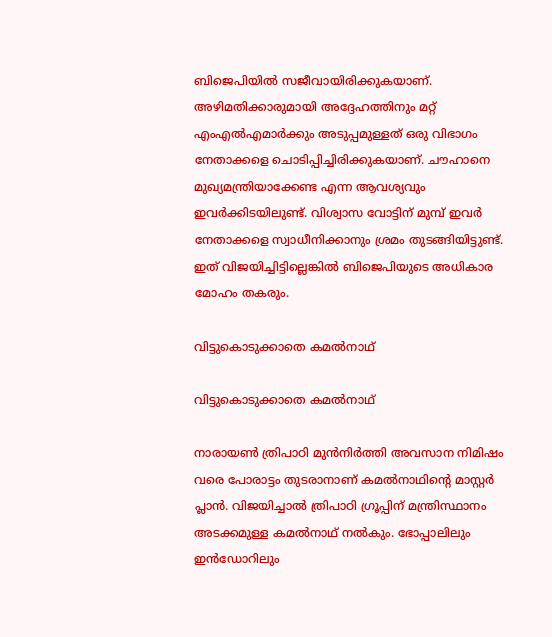ബിജെപിയില്‍ സജീവായിരിക്കുകയാണ്. അഴിമതിക്കാരുമായി അദ്ദേഹത്തിനും മറ്റ് എംഎല്‍എമാര്‍ക്കും അടുപ്പമുള്ളത് ഒരു വിഭാഗം നേതാക്കളെ ചൊടിപ്പിച്ചിരിക്കുകയാണ്. ചൗഹാനെ മുഖ്യമന്ത്രിയാക്കേണ്ട എന്ന ആവശ്യവും ഇവര്‍ക്കിടയിലുണ്ട്. വിശ്വാസ വോട്ടിന് മുമ്പ് ഇവര്‍ നേതാക്കളെ സ്വാധീനിക്കാനും ശ്രമം തുടങ്ങിയിട്ടുണ്ട്. ഇത് വിജയിച്ചിട്ടില്ലെങ്കില്‍ ബിജെപിയുടെ അധികാര മോഹം തകരും.

വിട്ടുകൊടുക്കാതെ കമല്‍നാഥ്

വിട്ടുകൊടുക്കാതെ കമല്‍നാഥ്

നാരായണ്‍ ത്രിപാഠി മുന്‍നിര്‍ത്തി അവസാന നിമിഷം വരെ പോരാട്ടം തുടരാനാണ് കമല്‍നാഥിന്റെ മാസ്റ്റര്‍ പ്ലാന്‍. വിജയിച്ചാല്‍ ത്രിപാഠി ഗ്രൂപ്പിന് മന്ത്രിസ്ഥാനം അടക്കമുള്ള കമല്‍നാഥ് നല്‍കും. ഭോപ്പാലിലും ഇന്‍ഡോറിലും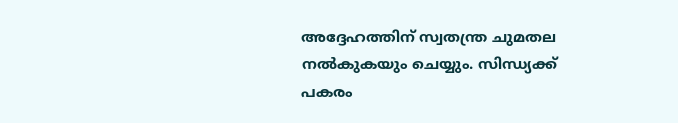അദ്ദേഹത്തിന് സ്വതന്ത്ര ചുമതല നല്‍കുകയും ചെയ്യും. സിന്ധ്യക്ക് പകരം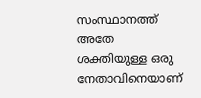സംസ്ഥാനത്ത് അതേ ശക്തിയുള്ള ഒരു നേതാവിനെയാണ്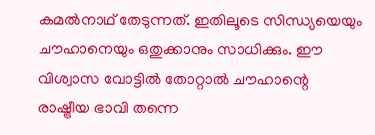കമല്‍നാഥ് തേടുന്നത്. ഇതിലൂടെ സിന്ധ്യയെയും ചൗഹാനെയും ഒതുക്കാനും സാധിക്കും. ഈ വിശ്വാസ വോട്ടില്‍ തോറ്റാല്‍ ചൗഹാന്റെ രാഷ്ട്രീയ ഭാവി തന്നെ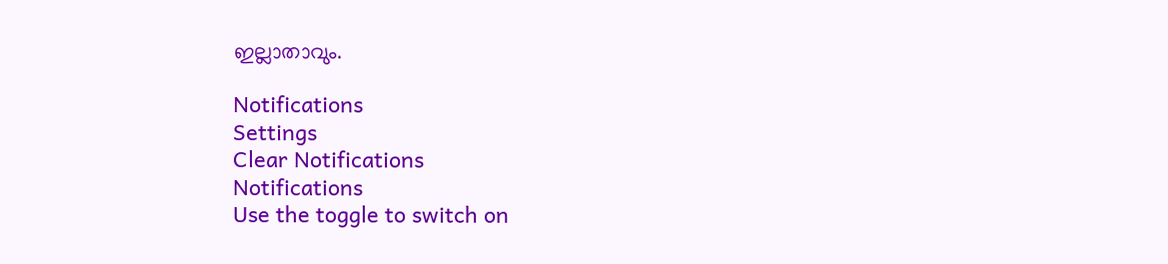ഇല്ലാതാവും.

Notifications
Settings
Clear Notifications
Notifications
Use the toggle to switch on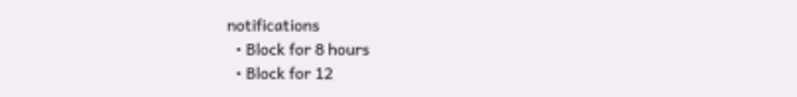notifications
  • Block for 8 hours
  • Block for 12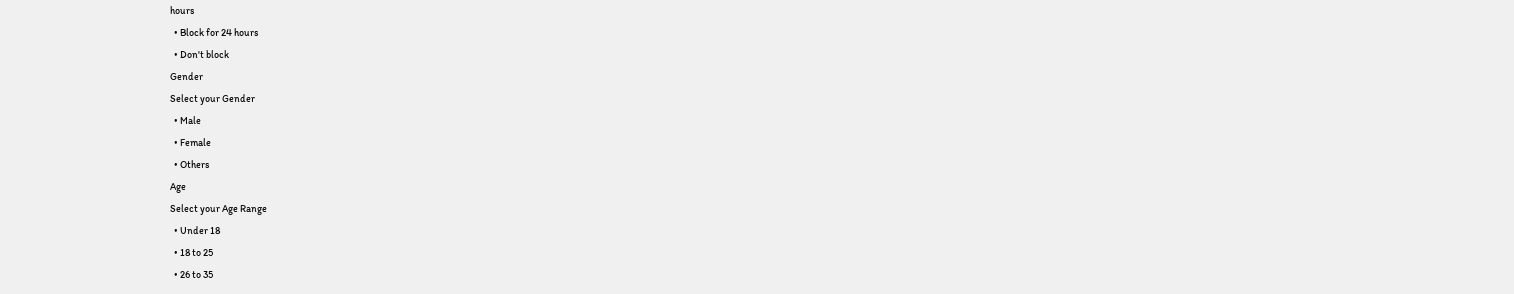hours
  • Block for 24 hours
  • Don't block
Gender
Select your Gender
  • Male
  • Female
  • Others
Age
Select your Age Range
  • Under 18
  • 18 to 25
  • 26 to 35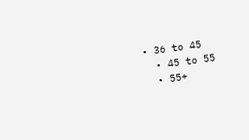• 36 to 45
  • 45 to 55
  • 55+